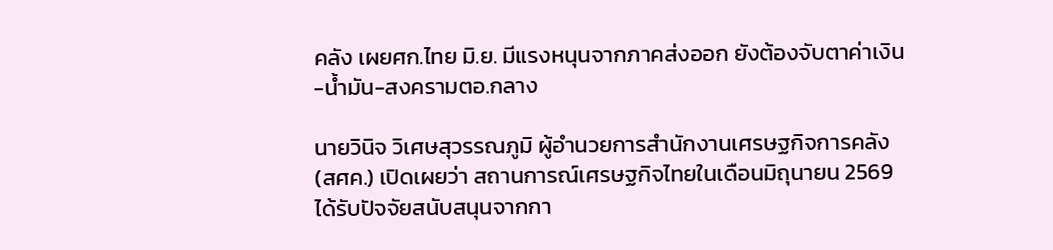คลัง เผยศก.ไทย มิ.ย. มีแรงหนุนจากภาคส่งออก ยังต้องจับตาค่าเงิน-น้ำมัน-สงครามตอ.กลาง

นายวินิจ วิเศษสุวรรณภูมิ ผู้อำนวยการสำนักงานเศรษฐกิจการคลัง (สศค.) เปิดเผยว่า สถานการณ์เศรษฐกิจไทยในเดือนมิถุนายน 2569 ได้รับปัจจัยสนับสนุนจากกา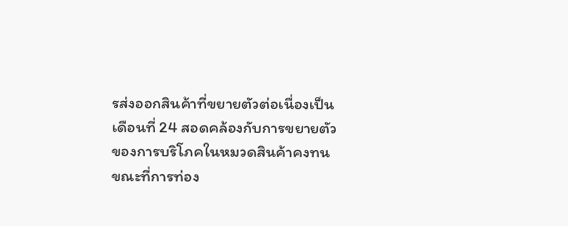รส่งออกสินค้าที่ขยายตัวต่อเนื่องเป็นเดือนที่ 24 สอดคล้องกับการขยายตัวของการบริโภคในหมวดสินค้าคงทน ขณะที่การท่อง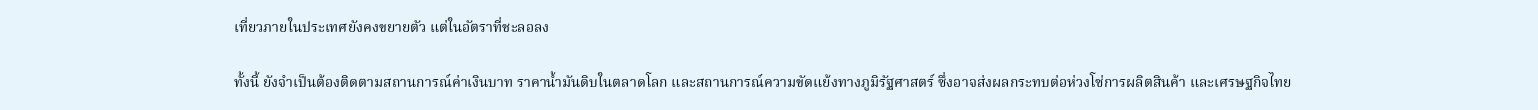เที่ยวภายในประเทศยังคงขยายตัว แต่ในอัตราที่ชะลอลง

ทั้งนี้ ยังจำเป็นต้องติดตามสถานการณ์ค่าเงินบาท ราคาน้ำมันดิบในตลาดโลก และสถานการณ์ความขัดแย้งทางภูมิรัฐศาสตร์ ซึ่งอาจส่งผลกระทบต่อห่วงโซ่การผลิตสินค้า และเศรษฐกิจไทย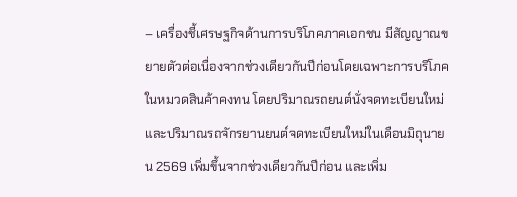– เครื่องชี้เศรษฐกิจด้านการบริโภคภาคเอกชน มีสัญญาณขยายตัวต่อเนื่องจากช่วงเดียวกันปีก่อนโดยเฉพาะการบริโภคในหมวดสินค้าคงทน โดยปริมาณรถยนต์นั่งจดทะเบียนใหม่ และปริมาณรถจักรยานยนต์จดทะเบียนใหม่ในเดือนมิถุนายน 2569 เพิ่มขึ้นจากช่วงเดียวกันปีก่อน และเพิ่ม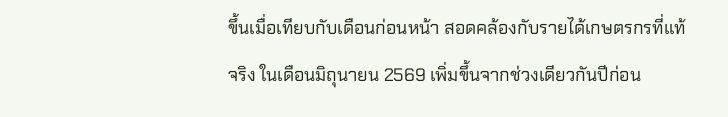ขึ้นเมื่อเทียบกับเดือนก่อนหน้า สอดคล้องกับรายได้เกษตรกรที่แท้จริง ในเดือนมิถุนายน 2569 เพิ่มขึ้นจากช่วงเดียวกันปีก่อน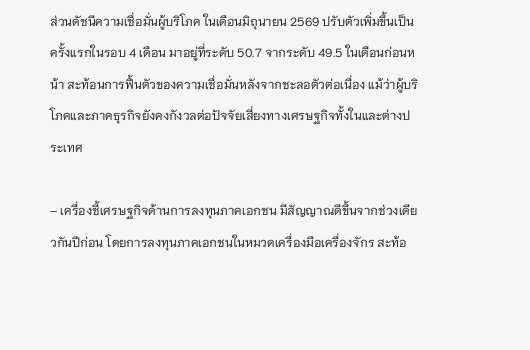ส่วนดัชนีความเชื่อมั่นผู้บริโภค ในเดือนมิถุนายน 2569 ปรับตัวเพิ่มขึ้นเป็นครั้งแรกในรอบ 4 เดือน มาอยู่ที่ระดับ 50.7 จากระดับ 49.5 ในเดือนก่อนหน้า สะท้อนการฟื้นตัวของความเชื่อมั่นหลังจากชะลอตัวต่อเนื่อง แม้ว่าผู้บริโภคและภาคธุรกิจยังคงกังวลต่อปัจจัยเสี่ยงทางเศรษฐกิจทั้งในและต่างประเทศ

– เครื่องชี้เศรษฐกิจด้านการลงทุนภาคเอกชน มีสัญญาณดีขึ้นจากช่วงเดียวกันปีก่อน โดยการลงทุนภาคเอกชนในหมวดเครื่องมือเครื่องจักร สะท้อ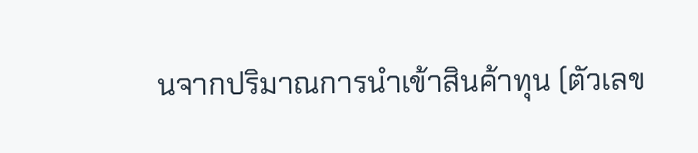นจากปริมาณการนำเข้าสินค้าทุน (ตัวเลข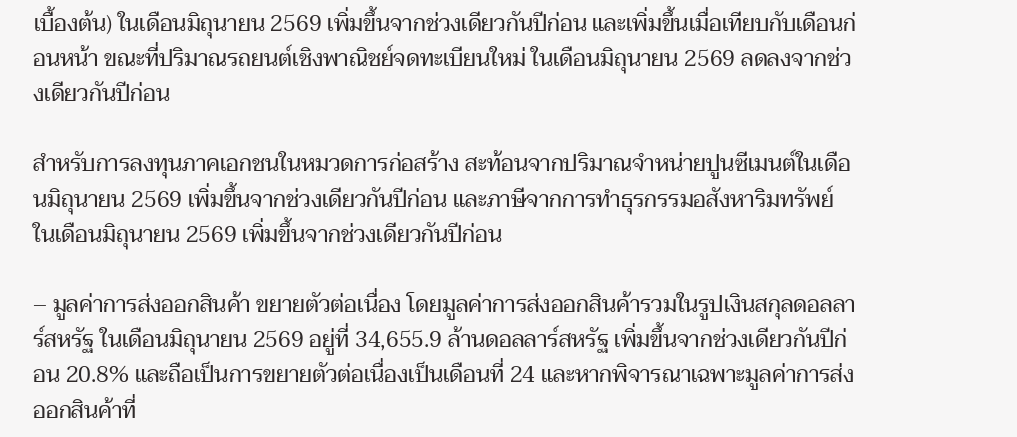เบื้องต้น) ในเดือนมิถุนายน 2569 เพิ่มขึ้นจากช่วงเดียวกันปีก่อน และเพิ่มขึ้นเมื่อเทียบกับเดือนก่อนหน้า ขณะที่ปริมาณรถยนต์เชิงพาณิชย์จดทะเบียนใหม่ ในเดือนมิถุนายน 2569 ลดลงจากช่วงเดียวกันปีก่อน

สำหรับการลงทุนภาคเอกชนในหมวดการก่อสร้าง สะท้อนจากปริมาณจำหน่ายปูนซีเมนต์ในเดือนมิถุนายน 2569 เพิ่มขึ้นจากช่วงเดียวกันปีก่อน และภาษีจากการทำธุรกรรมอสังหาริมทรัพย์ ในเดือนมิถุนายน 2569 เพิ่มขึ้นจากช่วงเดียวกันปีก่อน

– มูลค่าการส่งออกสินค้า ขยายตัวต่อเนื่อง โดยมูลค่าการส่งออกสินค้ารวมในรูปเงินสกุลดอลลาร์สหรัฐ ในเดือนมิถุนายน 2569 อยู่ที่ 34,655.9 ล้านดอลลาร์สหรัฐ เพิ่มขึ้นจากช่วงเดียวกันปีก่อน 20.8% และถือเป็นการขยายตัวต่อเนื่องเป็นเดือนที่ 24 และหากพิจารณาเฉพาะมูลค่าการส่งออกสินค้าที่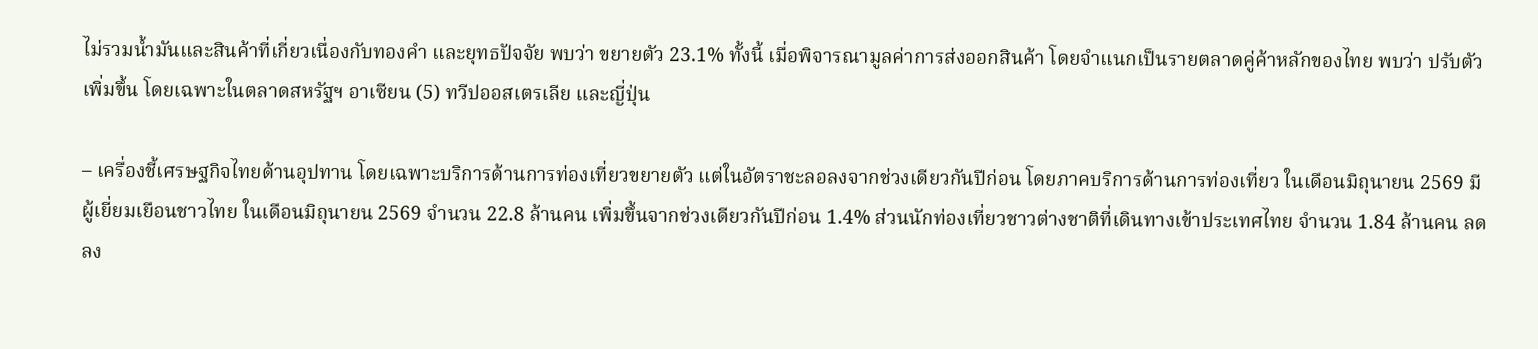ไม่รวมน้ำมันและสินค้าที่เกี่ยวเนื่องกับทองคำ และยุทธปัจจัย พบว่า ขยายตัว 23.1% ทั้งนี้ เมื่อพิจารณามูลค่าการส่งออกสินค้า โดยจำแนกเป็นรายตลาดคู่ค้าหลักของไทย พบว่า ปรับตัวเพิ่มขึ้น โดยเฉพาะในตลาดสหรัฐฯ อาเซียน (5) ทวีปออสเตรเลีย และญี่ปุ่น

– เครื่องชี้เศรษฐกิจไทยด้านอุปทาน โดยเฉพาะบริการด้านการท่องเที่ยวขยายตัว แต่ในอัตราชะลอลงจากช่วงเดียวกันปีก่อน โดยภาคบริการด้านการท่องเที่ยว ในเดือนมิถุนายน 2569 มีผู้เยี่ยมเยือนชาวไทย ในเดือนมิถุนายน 2569 จำนวน 22.8 ล้านคน เพิ่มขึ้นจากช่วงเดียวกันปีก่อน 1.4% ส่วนนักท่องเที่ยวชาวต่างชาติที่เดินทางเข้าประเทศไทย จำนวน 1.84 ล้านคน ลดลง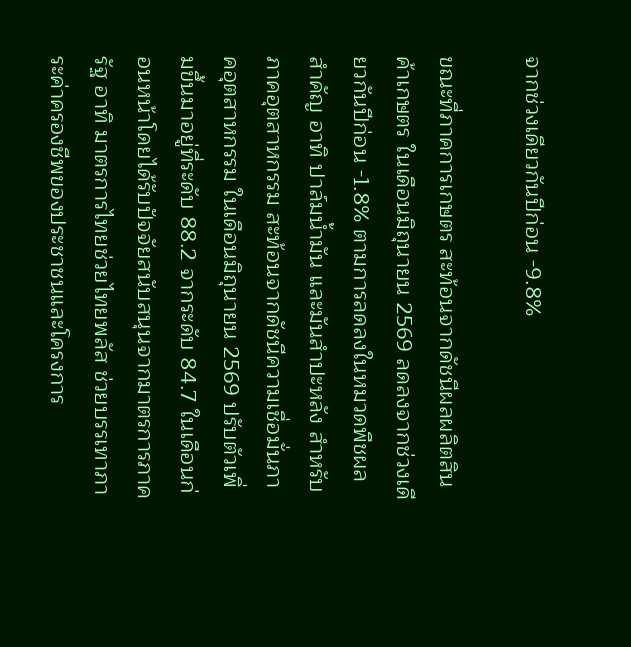จากช่วงเดียวกันปีก่อน -9.8%

ขณะที่ภาคการเกษตร สะท้อนจากดัชนีผลผลิตสินค้าเกษตร ในเดือนมิถุนายน 2569 ลดลงจากช่วงเดียวกันปีก่อน -1.8% ตามการลดลงในหมวดพืชผลสำคัญ อาทิ ปาล์มน้ำมัน และมันสำปะหลัง สำหรับภาคอุตสาหกรรม สะท้อนจากดัชนีความเชื่อมั่นภาคอุตสาหกรรม ในเดือนมิถุนายน 2569 ปรับตัวเพิ่มขึ้นมาอยู่ที่ระดับ 88.2 จากระดับ 84.7 ในเดือนก่อนหน้าโดยได้รับปัจจัยสนับสนุนจากมาตรการภาครัฐ อาทิ มาตรการไทยช่วยไทยพลัส ช่วยบรรเทาภาระค่าครองชีพของประชาชนและโครงการ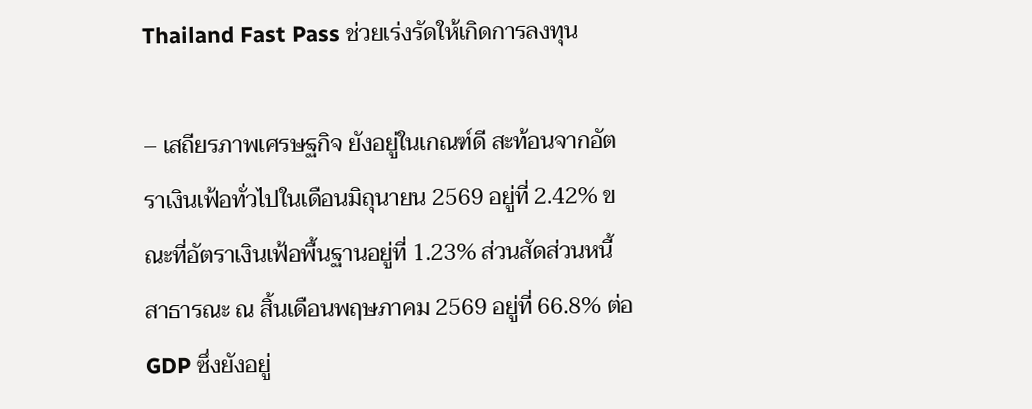Thailand Fast Pass ช่วยเร่งรัดให้เกิดการลงทุน

– เสถียรภาพเศรษฐกิจ ยังอยู่ในเกณฑ์ดี สะท้อนจากอัตราเงินเฟ้อทั่วไปในเดือนมิถุนายน 2569 อยู่ที่ 2.42% ขณะที่อัตราเงินเฟ้อพื้นฐานอยู่ที่ 1.23% ส่วนสัดส่วนหนี้สาธารณะ ณ สิ้นเดือนพฤษภาคม 2569 อยู่ที่ 66.8% ต่อ GDP ซึ่งยังอยู่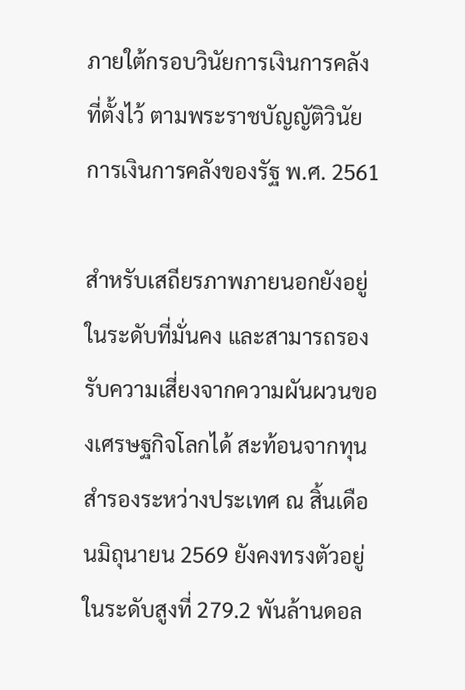ภายใต้กรอบวินัยการเงินการคลังที่ตั้งไว้ ตามพระราชบัญญัติวินัยการเงินการคลังของรัฐ พ.ศ. 2561

สำหรับเสถียรภาพภายนอกยังอยู่ในระดับที่มั่นคง และสามารถรองรับความเสี่ยงจากความผันผวนของเศรษฐกิจโลกได้ สะท้อนจากทุนสำรองระหว่างประเทศ ณ สิ้นเดือนมิถุนายน 2569 ยังคงทรงตัวอยู่ในระดับสูงที่ 279.2 พันล้านดอล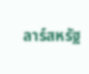ลาร์สหรัฐ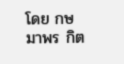โดย กษมาพร กิต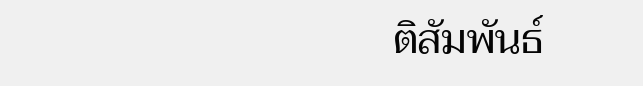ติสัมพันธ์